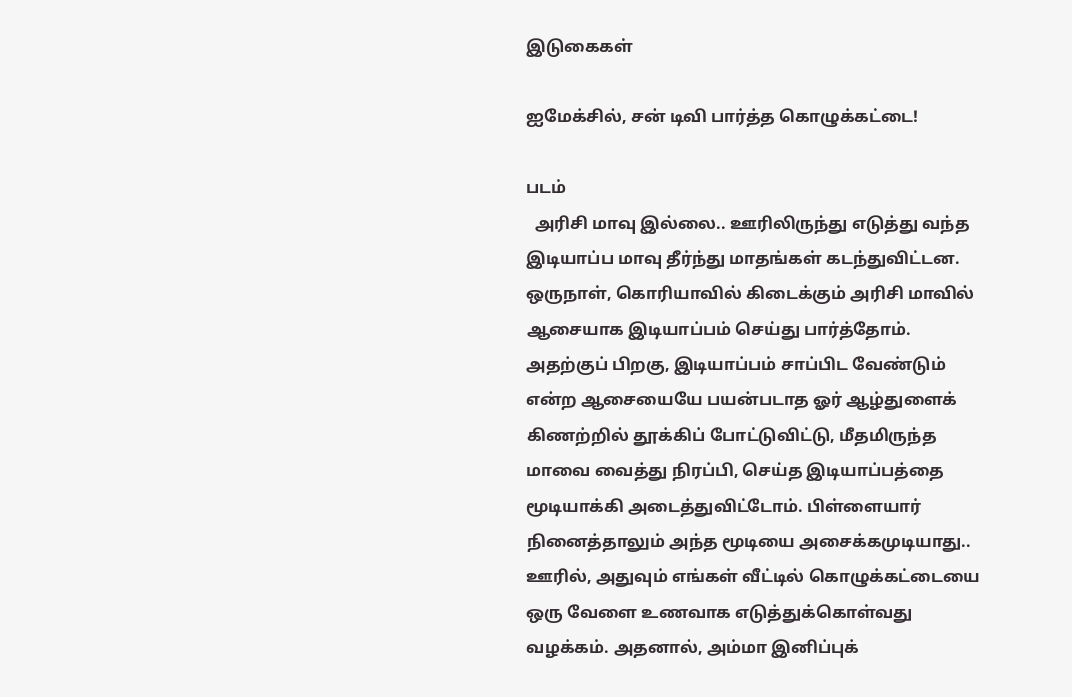இடுகைகள்

ஐமேக்சில், சன் டிவி பார்த்த கொழுக்கட்டை!

படம்
  அரிசி மாவு இல்லை.. ஊரிலிருந்து எடுத்து வந்த இடியாப்ப மாவு தீர்ந்து மாதங்கள் கடந்துவிட்டன. ஒருநாள், கொரியாவில் கிடைக்கும் அரிசி மாவில் ஆசையாக இடியாப்பம் செய்து பார்த்தோம். அதற்குப் பிறகு, இடியாப்பம் சாப்பிட வேண்டும் என்ற ஆசையையே பயன்படாத ஓர் ஆழ்துளைக் கிணற்றில் தூக்கிப் போட்டுவிட்டு, மீதமிருந்த மாவை வைத்து நிரப்பி, செய்த இடியாப்பத்தை மூடியாக்கி அடைத்துவிட்டோம். பிள்ளையார் நினைத்தாலும் அந்த மூடியை அசைக்கமுடியாது.. ஊரில், அதுவும் எங்கள் வீட்டில் கொழுக்கட்டையை ஒரு வேளை உணவாக எடுத்துக்கொள்வது வழக்கம். அதனால், அம்மா இனிப்புக்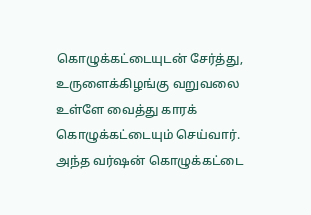கொழுக்கட்டையுடன் சேர்த்து, உருளைக்கிழங்கு வறுவலை உள்ளே வைத்து காரக் கொழுக்கட்டையும் செய்வார். அந்த வர்ஷன் கொழுக்கட்டை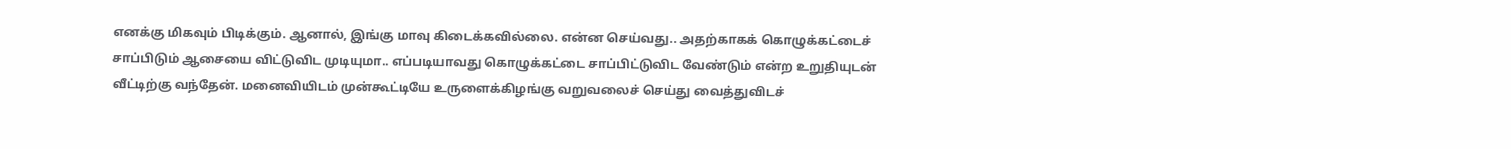எனக்கு மிகவும் பிடிக்கும். ஆனால், இங்கு மாவு கிடைக்கவில்லை. என்ன செய்வது.. அதற்காகக் கொழுக்கட்டைச் சாப்பிடும் ஆசையை விட்டுவிட முடியுமா.. எப்படியாவது கொழுக்கட்டை சாப்பிட்டுவிட வேண்டும் என்ற உறுதியுடன் வீட்டிற்கு வந்தேன். மனைவியிடம் முன்கூட்டியே உருளைக்கிழங்கு வறுவலைச் செய்து வைத்துவிடச்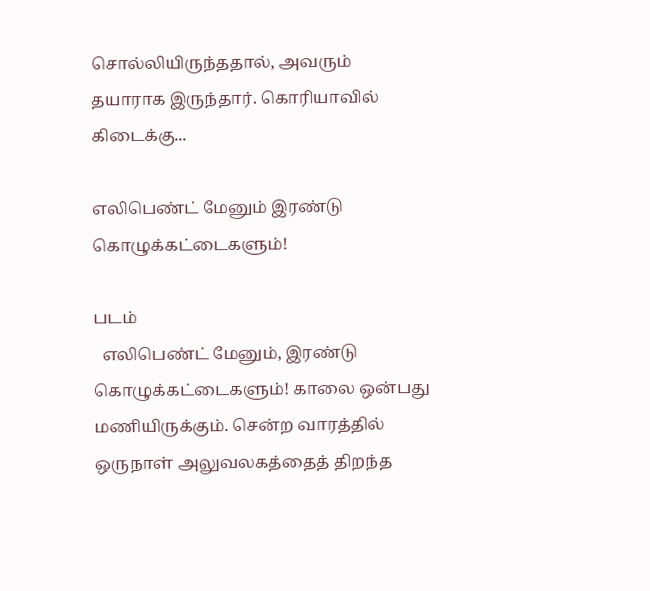சொல்லியிருந்ததால், அவரும் தயாராக இருந்தார். கொரியாவில் கிடைக்கு...

எலிபெண்ட் மேனும் இரண்டு கொழுக்கட்டைகளும்!

படம்
  எலிபெண்ட் மேனும், இரண்டு கொழுக்கட்டைகளும்! காலை ஒன்பது மணியிருக்கும். சென்ற வாரத்தில் ஒருநாள் அலுவலகத்தைத் திறந்த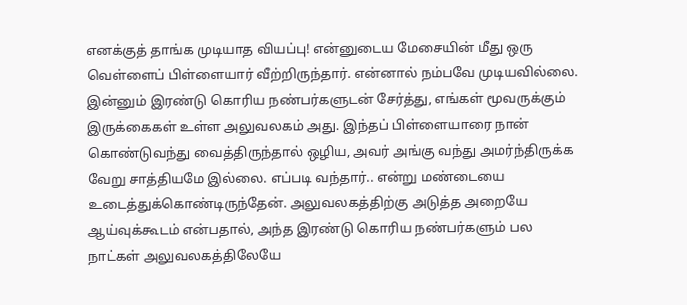எனக்குத் தாங்க முடியாத வியப்பு! என்னுடைய மேசையின் மீது ஒரு வெள்ளைப் பிள்ளையார் வீற்றிருந்தார். என்னால் நம்பவே முடியவில்லை. இன்னும் இரண்டு கொரிய நண்பர்களுடன் சேர்த்து, எங்கள் மூவருக்கும் இருக்கைகள் உள்ள அலுவலகம் அது. இந்தப் பிள்ளையாரை நான் கொண்டுவந்து வைத்திருந்தால் ஒழிய, அவர் அங்கு வந்து அமர்ந்திருக்க வேறு சாத்தியமே இல்லை. எப்படி வந்தார்.. என்று மண்டையை உடைத்துக்கொண்டிருந்தேன். அலுவலகத்திற்கு அடுத்த அறையே ஆய்வுக்கூடம் என்பதால், அந்த இரண்டு கொரிய நண்பர்களும் பல நாட்கள் அலுவலகத்திலேயே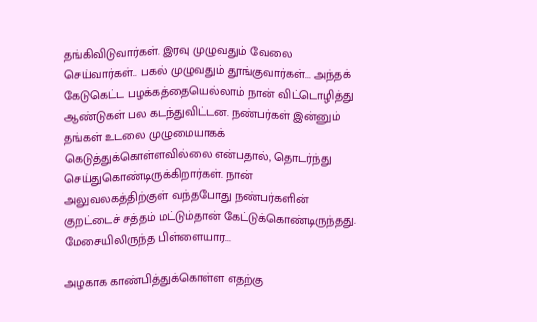தங்கிவிடுவார்கள். இரவு முழுவதும் வேலை செய்வார்கள்.. பகல் முழுவதும் தூங்குவார்கள்... அந்தக் கேடுகெட்ட பழக்கத்தையெல்லாம் நான் விட்டொழித்து ஆண்டுகள் பல கடந்துவிட்டன. நண்பர்கள் இன்னும் தங்கள் உடலை முழுமையாகக் கெடுத்துக்கொள்ளவில்லை என்பதால், தொடர்ந்து செய்துகொண்டிருக்கிறார்கள். நான் அலுவலகத்திற்குள் வந்தபோது நண்பர்களின் குறட்டைச் சத்தம் மட்டும்தான் கேட்டுக்கொண்டிருந்தது. மேசையிலிருந்த பிள்ளையார...

அழகாக காண்பித்துக்கொள்ள எதற்கு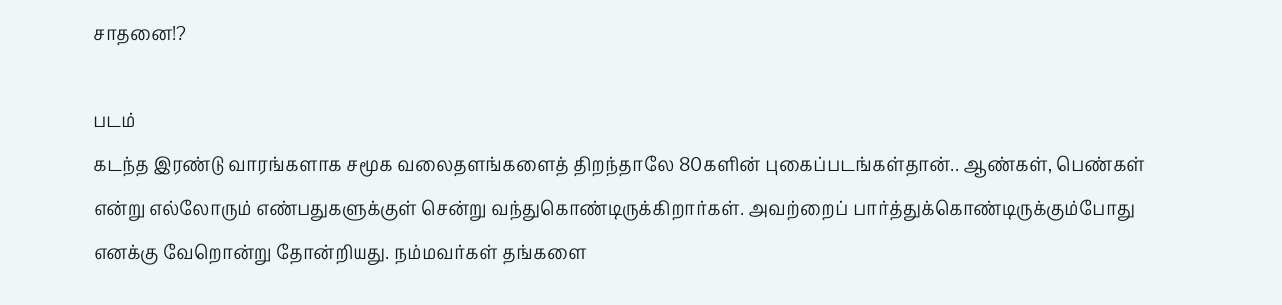சாதனை!?

படம்
கடந்த இரண்டு வாரங்களாக சமூக வலைதளங்களைத் திறந்தாலே 80களின் புகைப்படங்கள்தான்.. ஆண்கள், பெண்கள் என்று எல்லோரும் எண்பதுகளுக்குள் சென்று வந்துகொண்டிருக்கிறார்கள். அவற்றைப் பார்த்துக்கொண்டிருக்கும்போது எனக்கு வேறொன்று தோன்றியது. நம்மவர்கள் தங்களை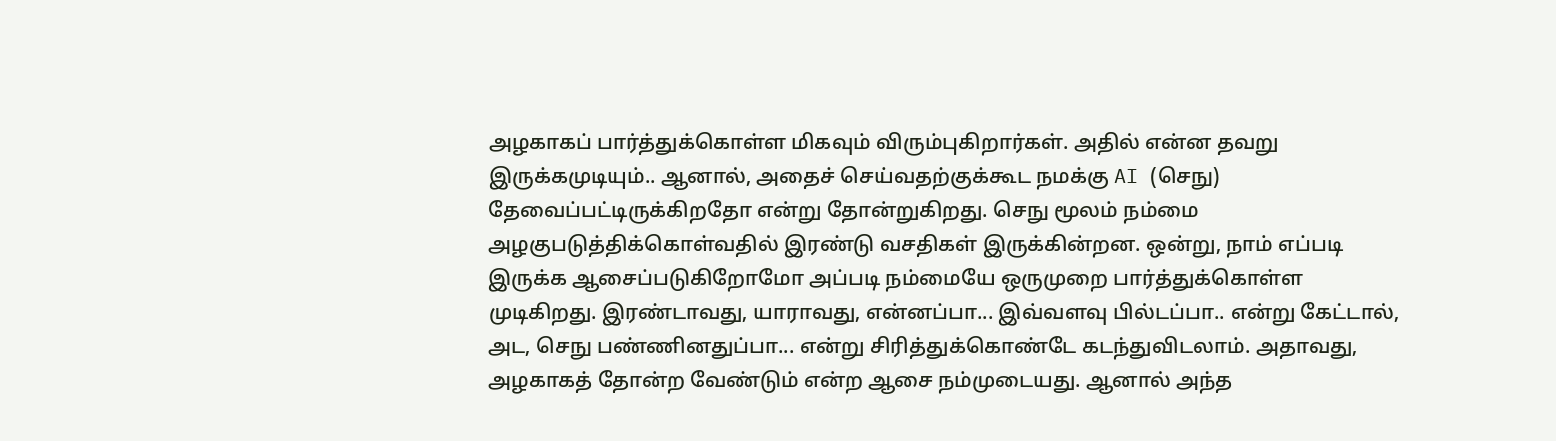அழகாகப் பார்த்துக்கொள்ள மிகவும் விரும்புகிறார்கள். அதில் என்ன தவறு இருக்கமுடியும்.. ஆனால், அதைச் செய்வதற்குக்கூட நமக்கு AI (செநு) தேவைப்பட்டிருக்கிறதோ என்று தோன்றுகிறது. செநு மூலம் நம்மை அழகுபடுத்திக்கொள்வதில் இரண்டு வசதிகள் இருக்கின்றன. ஒன்று, நாம் எப்படி இருக்க ஆசைப்படுகிறோமோ அப்படி நம்மையே ஒருமுறை பார்த்துக்கொள்ள முடிகிறது. இரண்டாவது, யாராவது, என்னப்பா... இவ்வளவு பில்டப்பா.. என்று கேட்டால், அட, செநு பண்ணினதுப்பா... என்று சிரித்துக்கொண்டே கடந்துவிடலாம். அதாவது, அழகாகத் தோன்ற வேண்டும் என்ற ஆசை நம்முடையது. ஆனால் அந்த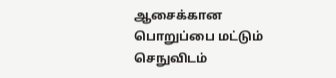ஆசைக்கான பொறுப்பை மட்டும் செநுவிடம்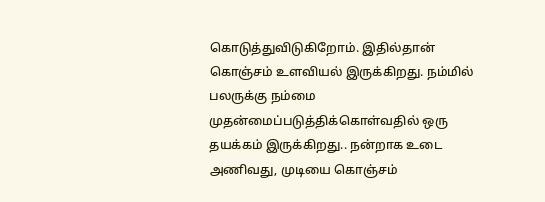கொடுத்துவிடுகிறோம். இதில்தான் கொஞ்சம் உளவியல் இருக்கிறது. நம்மில் பலருக்கு நம்மை முதன்மைப்படுத்திக்கொள்வதில் ஒரு தயக்கம் இருக்கிறது.. நன்றாக உடை அணிவது, முடியை கொஞ்சம்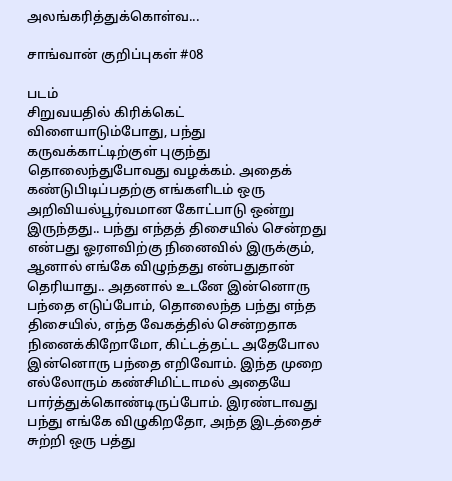அலங்கரித்துக்கொள்வ...

சாங்வான் குறிப்புகள் #08

படம்
சிறுவயதில் கிரிக்கெட் விளையாடும்போது, பந்து கருவக்காட்டிற்குள் புகுந்து தொலைந்துபோவது வழக்கம். அதைக் கண்டுபிடிப்பதற்கு எங்களிடம் ஒரு அறிவியல்பூர்வமான கோட்பாடு ஒன்று இருந்தது.. பந்து எந்தத் திசையில் சென்றது என்பது ஓரளவிற்கு நினைவில் இருக்கும், ஆனால் எங்கே விழுந்தது என்பதுதான் தெரியாது.. அதனால் உடனே இன்னொரு பந்தை எடுப்போம், தொலைந்த பந்து எந்த திசையில், எந்த வேகத்தில் சென்றதாக நினைக்கிறோமோ, கிட்டத்தட்ட அதேபோல இன்னொரு பந்தை எறிவோம். இந்த முறை எல்லோரும் கண்சிமிட்டாமல் அதையே பார்த்துக்கொண்டிருப்போம். இரண்டாவது பந்து எங்கே விழுகிறதோ, அந்த இடத்தைச் சுற்றி ஒரு பத்து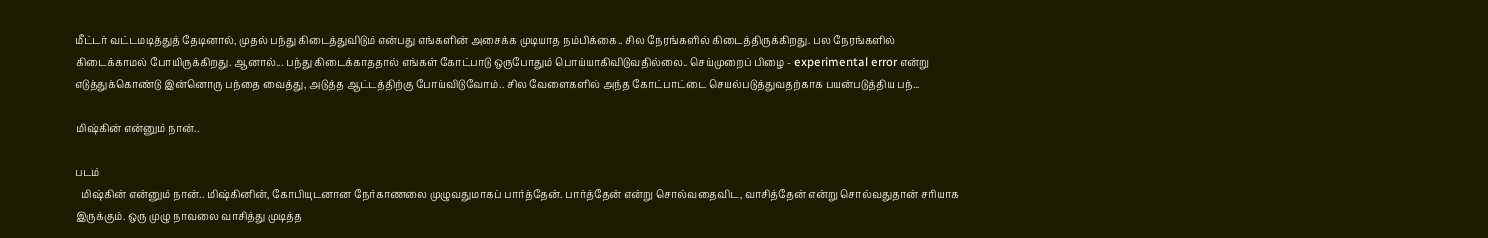மீட்டர் வட்டமடித்துத் தேடினால், முதல் பந்து கிடைத்துவிடும் என்பது எங்களின் அசைக்க முடியாத நம்பிக்கை.. சில நேரங்களில் கிடைத்திருக்கிறது. பல நேரங்களில் கிடைக்காமல் போயிருக்கிறது. ஆனால்... பந்து கிடைக்காததால் எங்கள் கோட்பாடு ஒருபோதும் பொய்யாகிவிடுவதில்லை.. செய்முறைப் பிழை - experimental error என்று எடுத்துக்கொண்டு இன்னொரு பந்தை வைத்து, அடுத்த ஆட்டத்திற்கு போய்விடுவோம்.. சில வேளைகளில் அந்த கோட்பாட்டை செயல்படுத்துவதற்காக பயன்படுத்திய பந்...

மிஷ்கின் என்னும் நான்..

படம்
  மிஷ்கின் என்னும் நான்.. மிஷ்கினின், கோபியுடனான நேர்காணலை முழுவதுமாகப் பார்த்தேன். பார்த்தேன் என்று சொல்வதைவிட, வாசித்தேன் என்று சொல்வதுதான் சரியாக இருக்கும். ஒரு முழு நாவலை வாசித்து முடித்த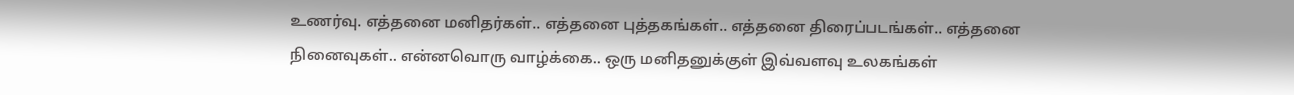உணர்வு. எத்தனை மனிதர்கள்.. எத்தனை புத்தகங்கள்.. எத்தனை திரைப்படங்கள்.. எத்தனை நினைவுகள்.. என்னவொரு வாழ்க்கை.. ஒரு மனிதனுக்குள் இவ்வளவு உலகங்கள்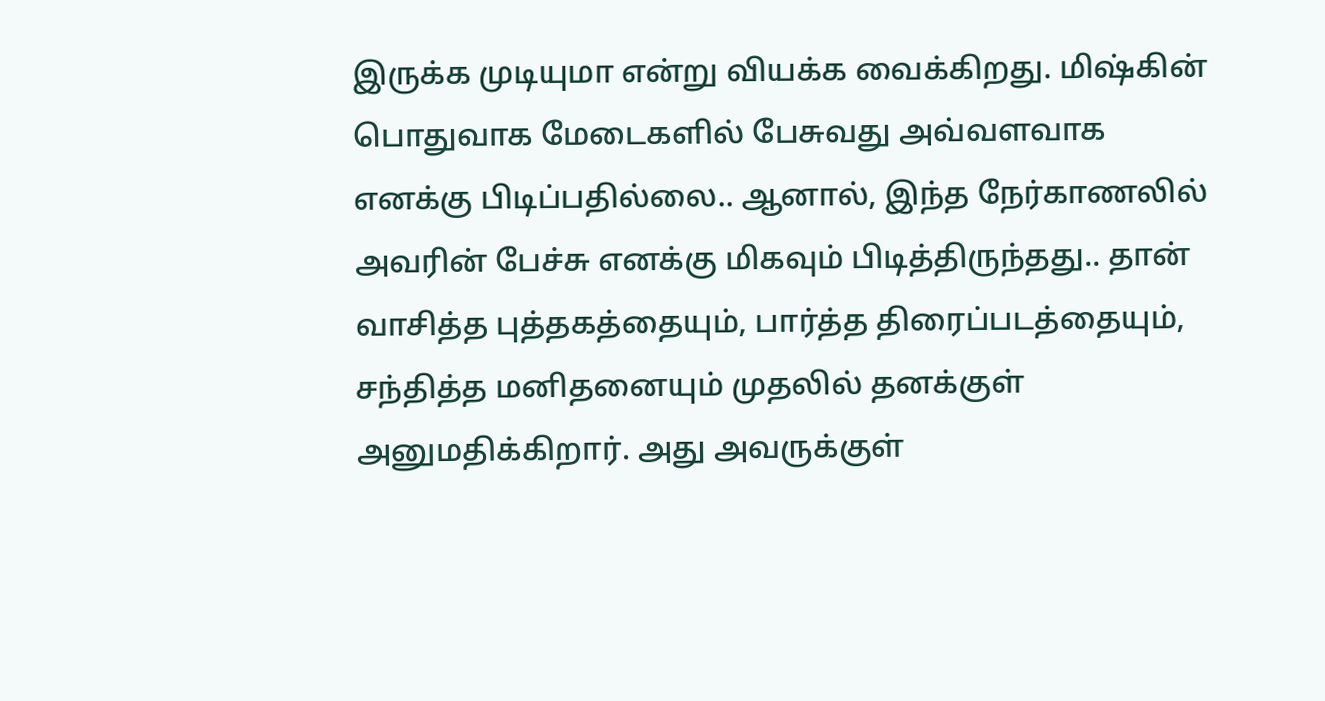இருக்க முடியுமா என்று வியக்க வைக்கிறது. மிஷ்கின் பொதுவாக மேடைகளில் பேசுவது அவ்வளவாக எனக்கு பிடிப்பதில்லை.. ஆனால், இந்த நேர்காணலில் அவரின் பேச்சு எனக்கு மிகவும் பிடித்திருந்தது.. தான் வாசித்த புத்தகத்தையும், பார்த்த திரைப்படத்தையும், சந்தித்த மனிதனையும் முதலில் தனக்குள் அனுமதிக்கிறார். அது அவருக்குள்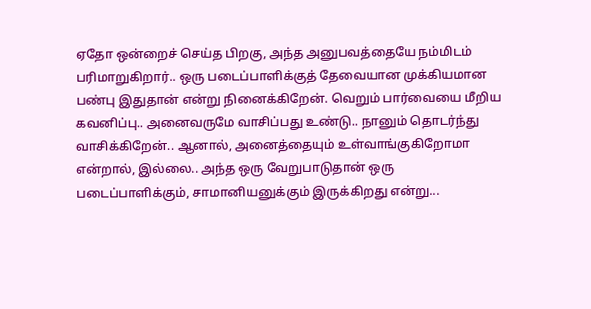ஏதோ ஒன்றைச் செய்த பிறகு, அந்த அனுபவத்தையே நம்மிடம் பரிமாறுகிறார்.. ஒரு படைப்பாளிக்குத் தேவையான முக்கியமான பண்பு இதுதான் என்று நினைக்கிறேன். வெறும் பார்வையை மீறிய கவனிப்பு.. அனைவருமே வாசிப்பது உண்டு.. நானும் தொடர்ந்து வாசிக்கிறேன்.. ஆனால், அனைத்தையும் உள்வாங்குகிறோமா என்றால், இல்லை.. அந்த ஒரு வேறுபாடுதான் ஒரு படைப்பாளிக்கும், சாமானியனுக்கும் இருக்கிறது என்று...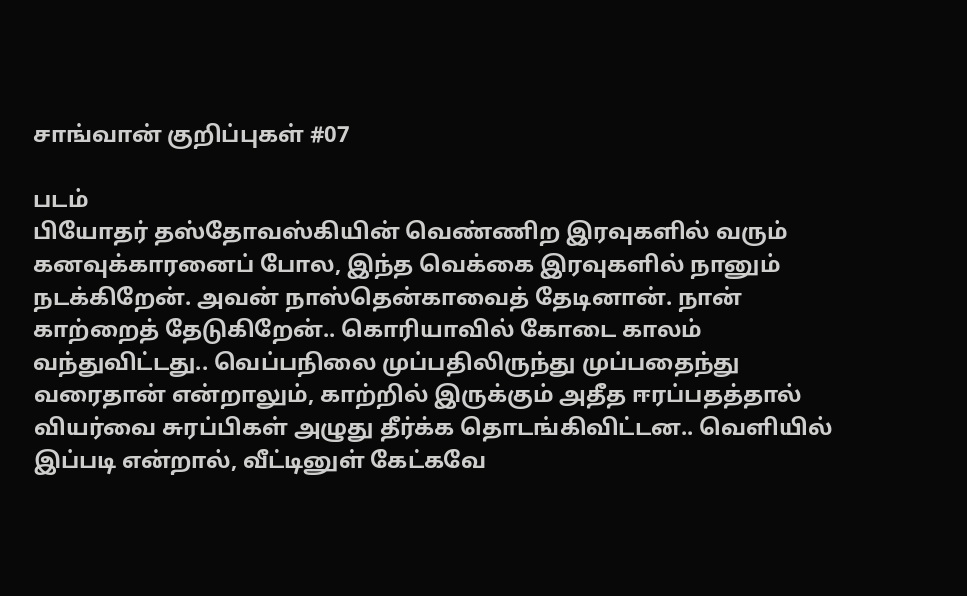சாங்வான் குறிப்புகள் #07

படம்
பியோதர் தஸ்தோவஸ்கியின் வெண்ணிற இரவுகளில் வரும் கனவுக்காரனைப் போல, இந்த வெக்கை இரவுகளில் நானும் நடக்கிறேன். அவன் நாஸ்தென்காவைத் தேடினான். நான் காற்றைத் தேடுகிறேன்.. கொரியாவில் கோடை காலம் வந்துவிட்டது.. வெப்பநிலை முப்பதிலிருந்து முப்பதைந்து வரைதான் என்றாலும், காற்றில் இருக்கும் அதீத ஈரப்பதத்தால் வியர்வை சுரப்பிகள் அழுது தீர்க்க தொடங்கிவிட்டன.. வெளியில் இப்படி என்றால், வீட்டினுள் கேட்கவே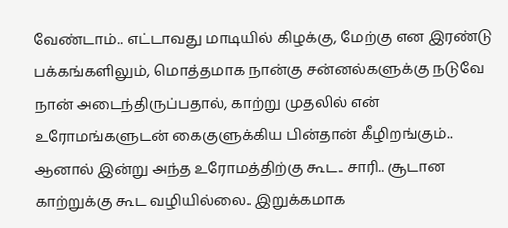வேண்டாம்.. எட்டாவது மாடியில் கிழக்கு, மேற்கு என இரண்டு பக்கங்களிலும், மொத்தமாக நான்கு சன்னல்களுக்கு நடுவே நான் அடைந்திருப்பதால், காற்று முதலில் என் உரோமங்களுடன் கைகுளுக்கிய பின்தான் கீழிறங்கும்.. ஆனால் இன்று அந்த உரோமத்திற்கு கூட.. சாரி.. சூடான காற்றுக்கு கூட வழியில்லை.. இறுக்கமாக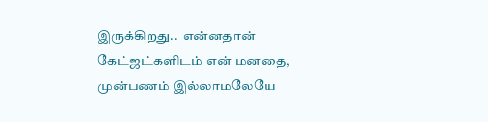இருக்கிறது..  என்னதான் கேட்ஜட்களிடம் என் மனதை, முன்பணம் இல்லாமலேயே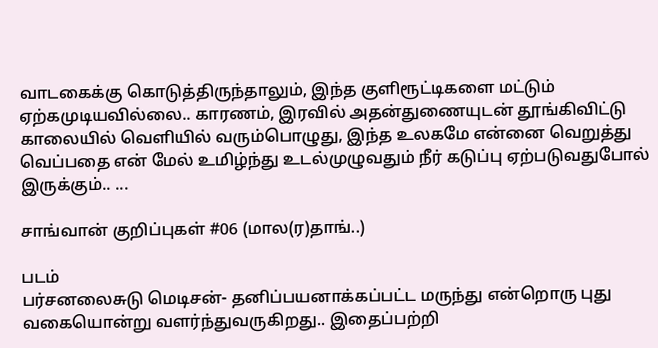வாடகைக்கு கொடுத்திருந்தாலும், இந்த குளிரூட்டிகளை மட்டும் ஏற்கமுடியவில்லை.. காரணம், இரவில் அதன்துணையுடன் தூங்கிவிட்டு காலையில் வெளியில் வரும்பொழுது, இந்த உலகமே என்னை வெறுத்து வெப்பதை என் மேல் உமிழ்ந்து உடல்முழுவதும் நீர் கடுப்பு ஏற்படுவதுபோல் இருக்கும்.. ...

சாங்வான் குறிப்புகள் #06 (மால(ர)தாங்..)

படம்
பர்சனலைசுடு மெடிசன்- தனிப்பயனாக்கப்பட்ட மருந்து என்றொரு புது வகையொன்று வளர்ந்துவருகிறது.. இதைப்பற்றி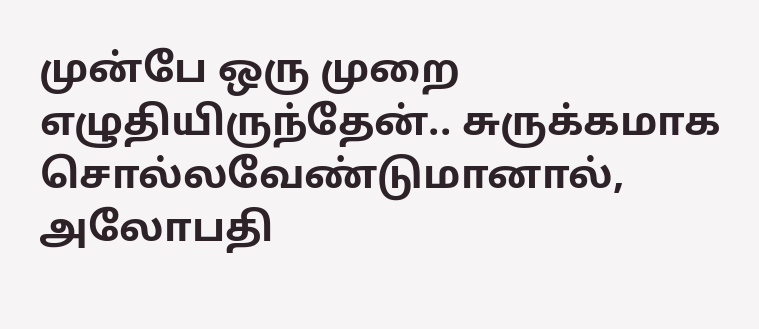முன்பே ஒரு முறை எழுதியிருந்தேன்.. சுருக்கமாக சொல்லவேண்டுமானால், அலோபதி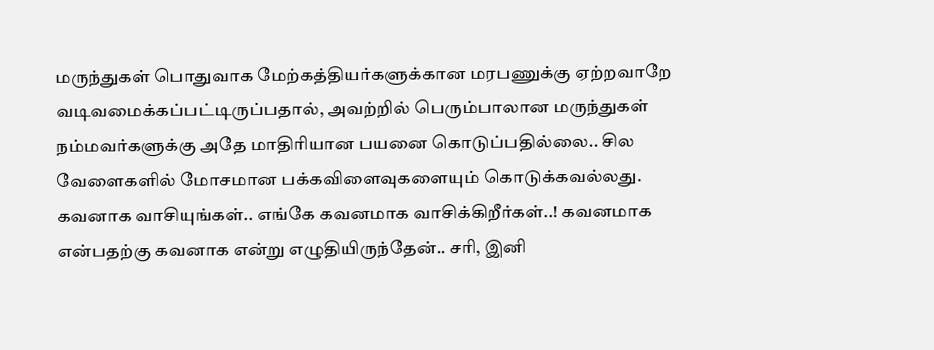மருந்துகள் பொதுவாக மேற்கத்தியர்களுக்கான மரபணுக்கு ஏற்றவாறே வடிவமைக்கப்பட்டிருப்பதால், அவற்றில் பெரும்பாலான மருந்துகள் நம்மவர்களுக்கு அதே மாதிரியான பயனை கொடுப்பதில்லை.. சில வேளைகளில் மோசமான பக்கவிளைவுகளையும் கொடுக்கவல்லது. கவனாக வாசியுங்கள்.. எங்கே கவனமாக வாசிக்கிறீர்கள்..! கவனமாக என்பதற்கு கவனாக என்று எழுதியிருந்தேன்.. சரி, இனி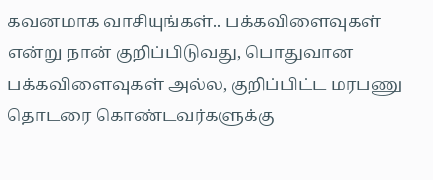கவனமாக வாசியுங்கள்.. பக்கவிளைவுகள் என்று நான் குறிப்பிடுவது, பொதுவான பக்கவிளைவுகள் அல்ல, குறிப்பிட்ட மரபணு தொடரை கொண்டவர்களுக்கு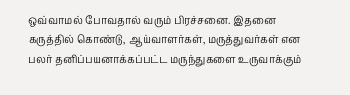ஒவ்வாமல் போவதால் வரும் பிரச்சனை. இதனை கருத்தில் கொண்டு, ஆய்வாளர்கள், மருத்துவர்கள் என பலர் தனிப்பயனாக்கப்பட்ட மருந்துகளை உருவாக்கும்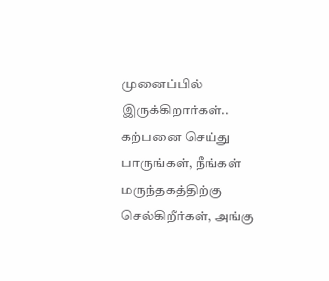முனைப்பில் இருக்கிறார்கள்.. கற்பனை செய்து பாருங்கள், நீங்கள் மருந்தகத்திற்கு செல்கிறீர்கள், அங்கு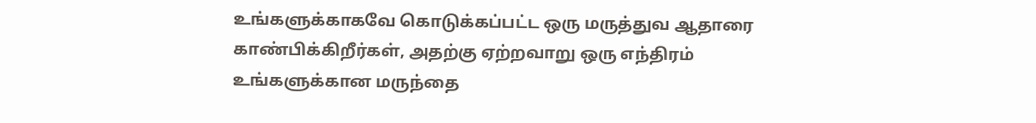உங்களுக்காகவே கொடுக்கப்பட்ட ஒரு மருத்துவ ஆதாரை காண்பிக்கிறீர்கள், அதற்கு ஏற்றவாறு ஒரு எந்திரம் உங்களுக்கான மருந்தை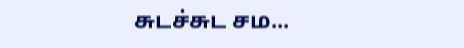சுடச்சுட சம...